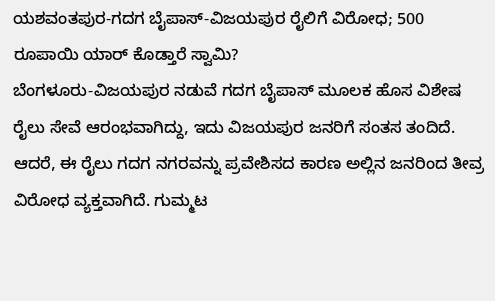ಯಶವಂತಪುರ-ಗದಗ ಬೈಪಾಸ್-ವಿಜಯಪುರ ರೈಲಿಗೆ ವಿರೋಧ; 500 ರೂಪಾಯಿ ಯಾರ್ ಕೊಡ್ತಾರೆ ಸ್ವಾಮಿ?
ಬೆಂಗಳೂರು-ವಿಜಯಪುರ ನಡುವೆ ಗದಗ ಬೈಪಾಸ್ ಮೂಲಕ ಹೊಸ ವಿಶೇಷ ರೈಲು ಸೇವೆ ಆರಂಭವಾಗಿದ್ದು, ಇದು ವಿಜಯಪುರ ಜನರಿಗೆ ಸಂತಸ ತಂದಿದೆ. ಆದರೆ, ಈ ರೈಲು ಗದಗ ನಗರವನ್ನು ಪ್ರವೇಶಿಸದ ಕಾರಣ ಅಲ್ಲಿನ ಜನರಿಂದ ತೀವ್ರ ವಿರೋಧ ವ್ಯಕ್ತವಾಗಿದೆ. ಗುಮ್ಮಟ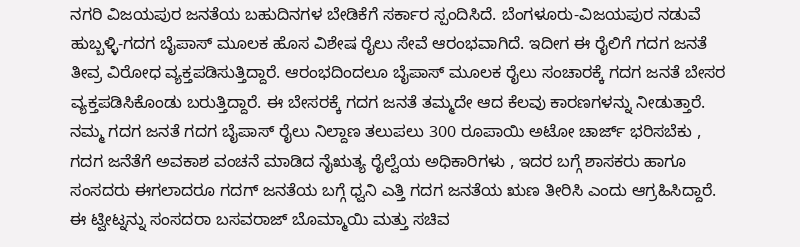ನಗರಿ ವಿಜಯಪುರ ಜನತೆಯ ಬಹುದಿನಗಳ ಬೇಡಿಕೆಗೆ ಸರ್ಕಾರ ಸ್ಪಂದಿಸಿದೆ. ಬೆಂಗಳೂರು-ವಿಜಯಪುರ ನಡುವೆ ಹುಬ್ಬಳ್ಳಿ-ಗದಗ ಬೈಪಾಸ್ ಮೂಲಕ ಹೊಸ ವಿಶೇಷ ರೈಲು ಸೇವೆ ಆರಂಭವಾಗಿದೆ. ಇದೀಗ ಈ ರೈಲಿಗೆ ಗದಗ ಜನತೆ ತೀವ್ರ ವಿರೋಧ ವ್ಯಕ್ತಪಡಿಸುತ್ತಿದ್ದಾರೆ. ಆರಂಭದಿಂದಲೂ ಬೈಪಾಸ್ ಮೂಲಕ ರೈಲು ಸಂಚಾರಕ್ಕೆ ಗದಗ ಜನತೆ ಬೇಸರ ವ್ಯಕ್ತಪಡಿಸಿಕೊಂಡು ಬರುತ್ತಿದ್ದಾರೆ. ಈ ಬೇಸರಕ್ಕೆ ಗದಗ ಜನತೆ ತಮ್ಮದೇ ಆದ ಕೆಲವು ಕಾರಣಗಳನ್ನು ನೀಡುತ್ತಾರೆ.
ನಮ್ಮ ಗದಗ ಜನತೆ ಗದಗ ಬೈಪಾಸ್ ರೈಲು ನಿಲ್ದಾಣ ತಲುಪಲು 300 ರೂಪಾಯಿ ಅಟೋ ಚಾರ್ಜ್ ಭರಿಸಬೆಕು , ಗದಗ ಜನೆತೆಗೆ ಅವಕಾಶ ವಂಚನೆ ಮಾಡಿದ ನೈಋತ್ಯ ರೈಲ್ವೆಯ ಅಧಿಕಾರಿಗಳು , ಇದರ ಬಗ್ಗೆ ಶಾಸಕರು ಹಾಗೂ ಸಂಸದರು ಈಗಲಾದರೂ ಗದಗ್ ಜನತೆಯ ಬಗ್ಗೆ ಧ್ವನಿ ಎತ್ತಿ ಗದಗ ಜನತೆಯ ಋಣ ತೀರಿಸಿ ಎಂದು ಆಗ್ರಹಿಸಿದ್ದಾರೆ. ಈ ಟ್ವೀಟ್ನನ್ನು ಸಂಸದರಾ ಬಸವರಾಜ್ ಬೊಮ್ಮಾಯಿ ಮತ್ತು ಸಚಿವ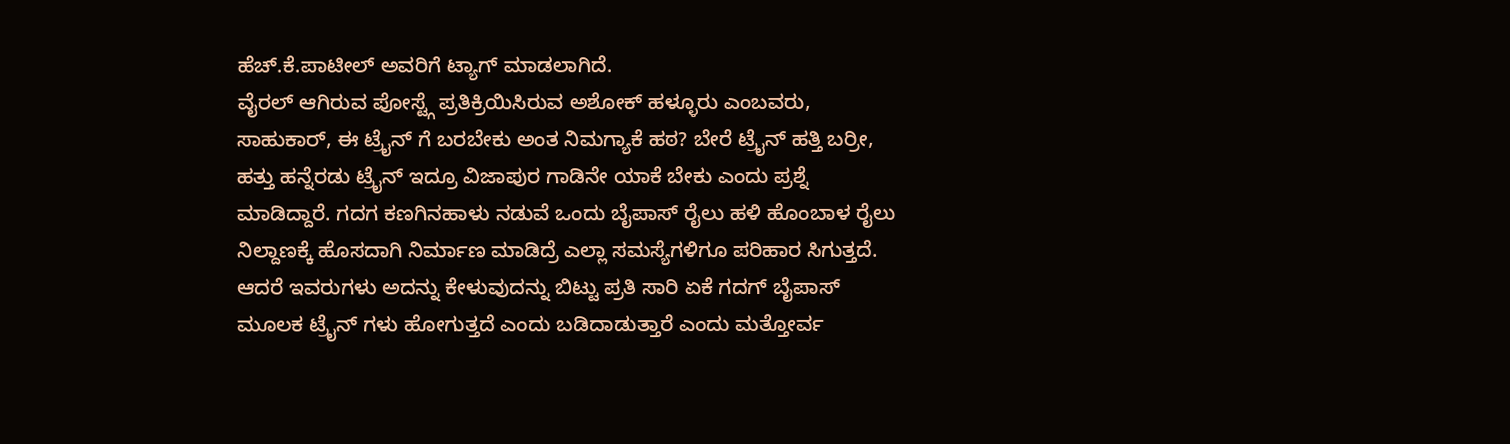ಹೆಚ್.ಕೆ.ಪಾಟೀಲ್ ಅವರಿಗೆ ಟ್ಯಾಗ್ ಮಾಡಲಾಗಿದೆ.
ವೈರಲ್ ಆಗಿರುವ ಪೋಸ್ಟ್ಗೆ ಪ್ರತಿಕ್ರಿಯಿಸಿರುವ ಅಶೋಕ್ ಹಳ್ಳೂರು ಎಂಬವರು, ಸಾಹುಕಾರ್, ಈ ಟ್ರೈನ್ ಗೆ ಬರಬೇಕು ಅಂತ ನಿಮಗ್ಯಾಕೆ ಹಠ? ಬೇರೆ ಟ್ರೈನ್ ಹತ್ತಿ ಬರ್ರೀ, ಹತ್ತು ಹನ್ನೆರಡು ಟ್ರೈನ್ ಇದ್ರೂ ವಿಜಾಪುರ ಗಾಡಿನೇ ಯಾಕೆ ಬೇಕು ಎಂದು ಪ್ರಶ್ನೆ ಮಾಡಿದ್ದಾರೆ. ಗದಗ ಕಣಗಿನಹಾಳು ನಡುವೆ ಒಂದು ಬೈಪಾಸ್ ರೈಲು ಹಳಿ ಹೊಂಬಾಳ ರೈಲು ನಿಲ್ದಾಣಕ್ಕೆ ಹೊಸದಾಗಿ ನಿರ್ಮಾಣ ಮಾಡಿದ್ರೆ ಎಲ್ಲಾ ಸಮಸ್ಯೆಗಳಿಗೂ ಪರಿಹಾರ ಸಿಗುತ್ತದೆ. ಆದರೆ ಇವರುಗಳು ಅದನ್ನು ಕೇಳುವುದನ್ನು ಬಿಟ್ಟು ಪ್ರತಿ ಸಾರಿ ಏಕೆ ಗದಗ್ ಬೈಪಾಸ್ ಮೂಲಕ ಟ್ರೈನ್ ಗಳು ಹೋಗುತ್ತದೆ ಎಂದು ಬಡಿದಾಡುತ್ತಾರೆ ಎಂದು ಮತ್ತೋರ್ವ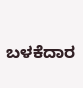ಬಳಕೆದಾರ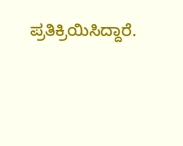ಪ್ರತಿಕ್ರಿಯಿಸಿದ್ದಾರೆ.